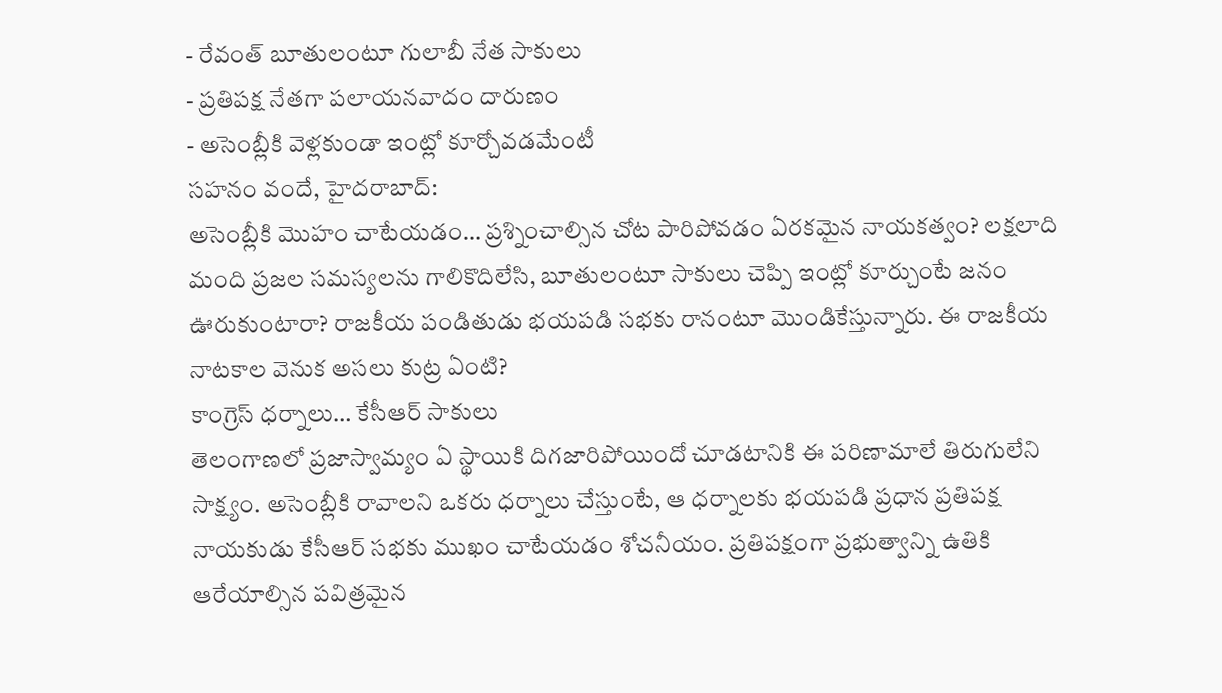- రేవంత్ బూతులంటూ గులాబీ నేత సాకులు
- ప్రతిపక్ష నేతగా పలాయనవాదం దారుణం
- అసెంబ్లీకి వెళ్లకుండా ఇంట్లో కూర్చోవడమేంటీ
సహనం వందే, హైదరాబాద్:
అసెంబ్లీకి మొహం చాటేయడం… ప్రశ్నించాల్సిన చోట పారిపోవడం ఏరకమైన నాయకత్వం? లక్షలాది మంది ప్రజల సమస్యలను గాలికొదిలేసి, బూతులంటూ సాకులు చెప్పి ఇంట్లో కూర్చుంటే జనం ఊరుకుంటారా? రాజకీయ పండితుడు భయపడి సభకు రానంటూ మొండికేస్తున్నారు. ఈ రాజకీయ నాటకాల వెనుక అసలు కుట్ర ఏంటి?
కాంగ్రెస్ ధర్నాలు… కేసీఆర్ సాకులు
తెలంగాణలో ప్రజాస్వామ్యం ఏ స్థాయికి దిగజారిపోయిందో చూడటానికి ఈ పరిణామాలే తిరుగులేని సాక్ష్యం. అసెంబ్లీకి రావాలని ఒకరు ధర్నాలు చేస్తుంటే, ఆ ధర్నాలకు భయపడి ప్రధాన ప్రతిపక్ష నాయకుడు కేసీఆర్ సభకు ముఖం చాటేయడం శోచనీయం. ప్రతిపక్షంగా ప్రభుత్వాన్ని ఉతికి ఆరేయాల్సిన పవిత్రమైన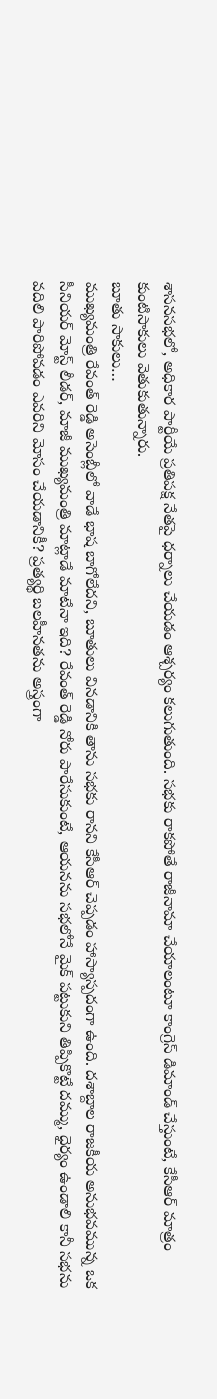శాసనసభలో, అధికార పార్టీయే ప్రతిపక్ష నేతపై ధర్నాలు చేయడం ఆశ్చర్యం కలుగుతుంది. సభకు రాకపోతే రాజీనామా చేయాలంటూ కాంగ్రెస్ డిమాండ్ చేస్తుంటే, కేసీఆర్ మాత్రం కుంటిసాకులు వెతుకుతున్నారు.
బూతు సాకులు…
ముఖ్యమంత్రి రేవంత్ రెడ్డి అసెంబ్లీలో వాడే భాష బాగోలేదని, బూతులు వినడానికి తాను సభకు రానని కేసీఆర్ చెప్పడం హాస్యాస్పదంగా ఉంది. దశాబ్దాల రాజకీయ అనుభవమున్న ఒక సీనియర్ మోస్ట్ లీడర్, మాజీ ముఖ్యమంత్రి మాట్లాడే మాటేనా ఇది? రేవంత్ రెడ్డి నోరు పారేసుకుంటే, ఆయనను సభలోనే మైక్ పట్టుకుని తిప్పికొట్టే దమ్ము, ధైర్యం ఉండాలి కానీ సభను వదిలి పారిపోవడం ఎవరిని మోసం చేయడానికీ? ప్రత్యర్థి బలహీనతను అస్త్రంగా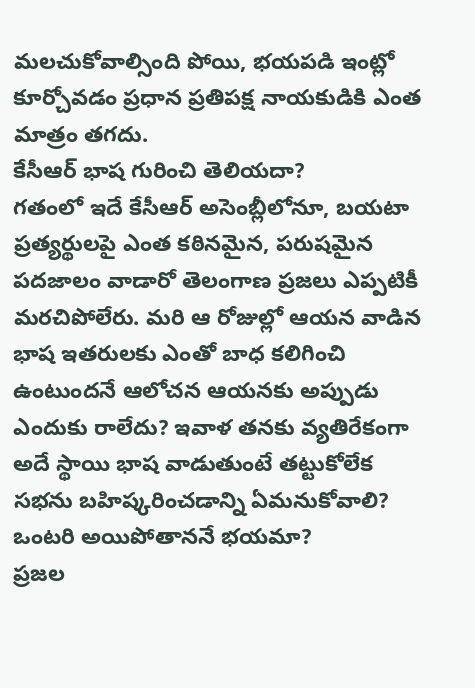మలచుకోవాల్సింది పోయి, భయపడి ఇంట్లో కూర్చోవడం ప్రధాన ప్రతిపక్ష నాయకుడికి ఎంత మాత్రం తగదు.
కేసీఆర్ భాష గురించి తెలియదా?
గతంలో ఇదే కేసీఆర్ అసెంబ్లీలోనూ, బయటా ప్రత్యర్థులపై ఎంత కఠినమైన, పరుషమైన పదజాలం వాడారో తెలంగాణ ప్రజలు ఎప్పటికీ మరచిపోలేరు. మరి ఆ రోజుల్లో ఆయన వాడిన భాష ఇతరులకు ఎంతో బాధ కలిగించి ఉంటుందనే ఆలోచన ఆయనకు అప్పుడు ఎందుకు రాలేదు? ఇవాళ తనకు వ్యతిరేకంగా అదే స్థాయి భాష వాడుతుంటే తట్టుకోలేక సభను బహిష్కరించడాన్ని ఏమనుకోవాలి?
ఒంటరి అయిపోతాననే భయమా?
ప్రజల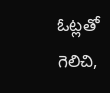ఓట్లతో గెలిచి,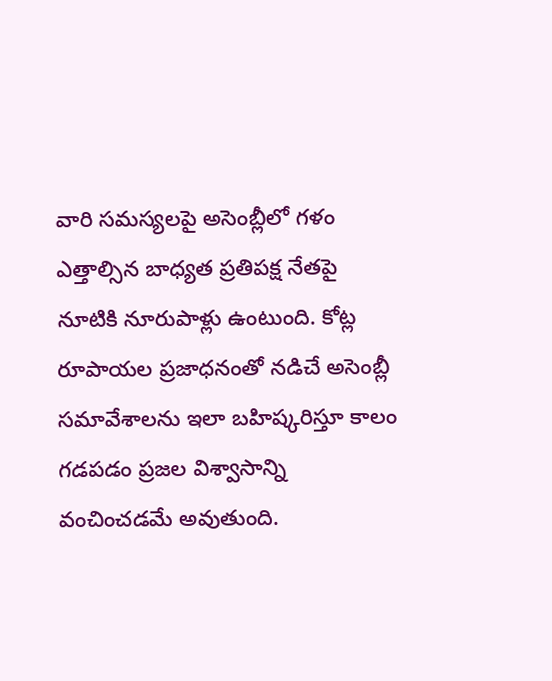వారి సమస్యలపై అసెంబ్లీలో గళం ఎత్తాల్సిన బాధ్యత ప్రతిపక్ష నేతపై నూటికి నూరుపాళ్లు ఉంటుంది. కోట్ల రూపాయల ప్రజాధనంతో నడిచే అసెంబ్లీ సమావేశాలను ఇలా బహిష్కరిస్తూ కాలం గడపడం ప్రజల విశ్వాసాన్ని వంచించడమే అవుతుంది.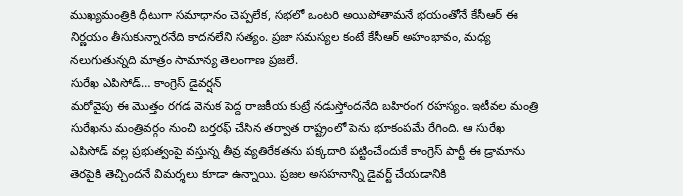ముఖ్యమంత్రికి ధీటుగా సమాధానం చెప్పలేక, సభలో ఒంటరి అయిపోతామనే భయంతోనే కేసీఆర్ ఈ నిర్ణయం తీసుకున్నారనేది కాదనలేని సత్యం. ప్రజా సమస్యల కంటే కేసీఆర్ అహంభావం, మధ్య నలుగుతున్నది మాత్రం సామాన్య తెలంగాణ ప్రజలే.
సురేఖ ఎపిసోడ్… కాంగ్రెస్ డైవర్షన్
మరోవైపు ఈ మొత్తం రగడ వెనుక పెద్ద రాజకీయ కుట్రే నడుస్తోందనేది బహిరంగ రహస్యం. ఇటీవల మంత్రి సురేఖను మంత్రివర్గం నుంచి బర్తరఫ్ చేసిన తర్వాత రాష్ట్రంలో పెను భూకంపమే రేగింది. ఆ సురేఖ ఎపిసోడ్ వల్ల ప్రభుత్వంపై వస్తున్న తీవ్ర వ్యతిరేకతను పక్కదారి పట్టించేందుకే కాంగ్రెస్ పార్టీ ఈ డ్రామాను తెరపైకి తెచ్చిందనే విమర్శలు కూడా ఉన్నాయి. ప్రజల అసహనాన్ని డైవర్ట్ చేయడానికి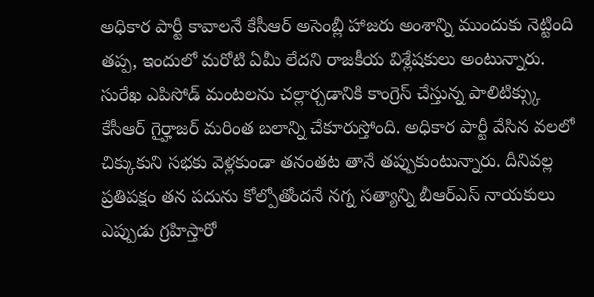అధికార పార్టీ కావాలనే కేసీఆర్ అసెంబ్లీ హాజరు అంశాన్ని ముందుకు నెట్టింది తప్ప, ఇందులో మరోటి ఏమీ లేదని రాజకీయ విశ్లేషకులు అంటున్నారు. సురేఖ ఎపిసోడ్ మంటలను చల్లార్చడానికి కాంగ్రెస్ చేస్తున్న పాలిటిక్స్కు కేసీఆర్ గైర్హాజర్ మరింత బలాన్ని చేకూరుస్తోంది. అధికార పార్టీ వేసిన వలలో చిక్కుకుని సభకు వెళ్లకుండా తనంతట తానే తప్పుకుంటున్నారు. దీనివల్ల ప్రతిపక్షం తన పదును కోల్పోతోందనే నగ్న సత్యాన్ని బీఆర్ఎస్ నాయకులు ఎప్పుడు గ్రహిస్తారో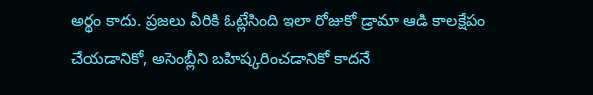అర్థం కాదు. ప్రజలు వీరికి ఓట్లేసింది ఇలా రోజుకో డ్రామా ఆడి కాలక్షేపం చేయడానికో, అసెంబ్లీని బహిష్కరించడానికో కాదనే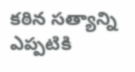కఠిన సత్యాన్ని ఎప్పటికి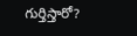గుర్తిస్తారో?